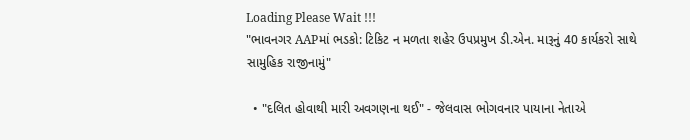Loading Please Wait !!!
"ભાવનગર AAPમાં ભડકો: ટિકિટ ન મળતા શહેર ઉપપ્રમુખ ડી.એન. મારૂનું 40 કાર્યકરો સાથે સામુહિક રાજીનામું"

  • "દલિત હોવાથી મારી અવગણના થઈ" - જેલવાસ ભોગવનાર પાયાના નેતાએ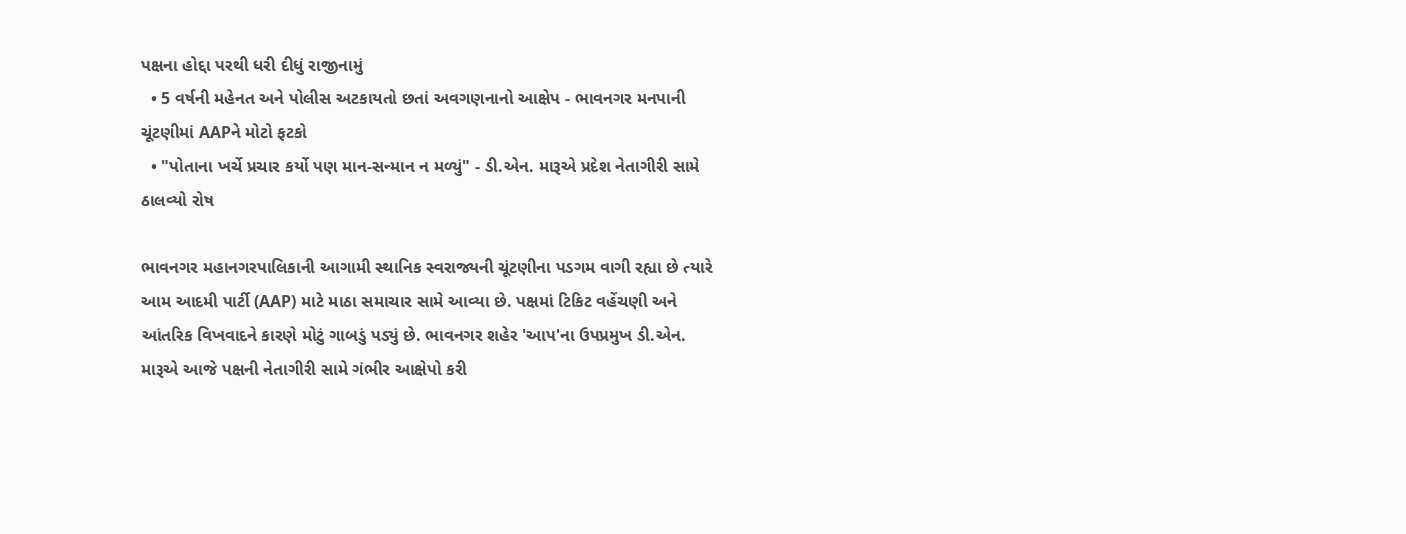પક્ષના હોદ્દા પરથી ધરી દીધું રાજીનામું
  • 5 વર્ષની મહેનત અને પોલીસ અટકાયતો છતાં અવગણનાનો આક્ષેપ - ભાવનગર મનપાની ચૂંટણીમાં AAPને મોટો ફટકો
  • "પોતાના ખર્ચે પ્રચાર કર્યો પણ માન-સન્માન ન મળ્યું" - ડી.એન. મારૂએ પ્રદેશ નેતાગીરી સામે ઠાલવ્યો રોષ

ભાવનગર મહાનગરપાલિકાની આગામી સ્થાનિક સ્વરાજ્યની ચૂંટણીના પડગમ વાગી રહ્યા છે ત્યારે આમ આદમી પાર્ટી (AAP) માટે માઠા સમાચાર સામે આવ્યા છે. પક્ષમાં ટિકિટ વહેંચણી અને આંતરિક વિખવાદને કારણે મોટું ગાબડું પડ્યું છે. ભાવનગર શહેર 'આપ'ના ઉપપ્રમુખ ડી.એન. મારૂએ આજે પક્ષની નેતાગીરી સામે ગંભીર આક્ષેપો કરી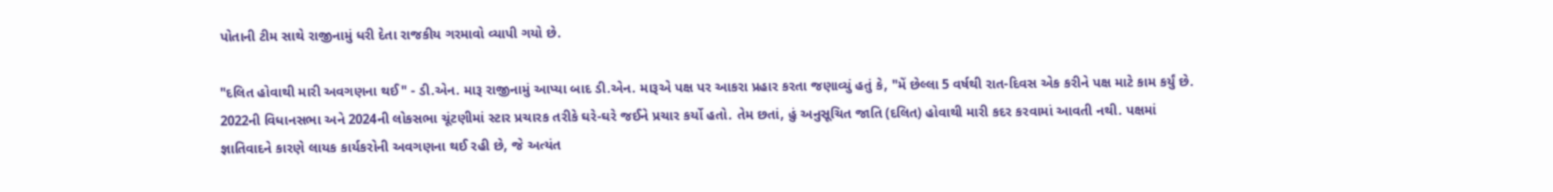પોતાની ટીમ સાથે રાજીનામું ધરી દેતા રાજકીય ગરમાવો વ્યાપી ગયો છે.

"દલિત હોવાથી મારી અવગણના થઈ" - ડી.એન. મારૂ રાજીનામું આપ્યા બાદ ડી.એન. મારૂએ પક્ષ પર આકરા પ્રહાર કરતા જણાવ્યું હતું કે, "મેં છેલ્લા 5 વર્ષથી રાત-દિવસ એક કરીને પક્ષ માટે કામ કર્યું છે. 2022ની વિધાનસભા અને 2024ની લોકસભા ચૂંટણીમાં સ્ટાર પ્રચારક તરીકે ઘરે-ઘરે જઈને પ્રચાર કર્યો હતો. તેમ છતાં, હું અનુસૂચિત જાતિ (દલિત) હોવાથી મારી કદર કરવામાં આવતી નથી. પક્ષમાં જ્ઞાતિવાદને કારણે લાયક કાર્યકરોની અવગણના થઈ રહી છે, જે અત્યંત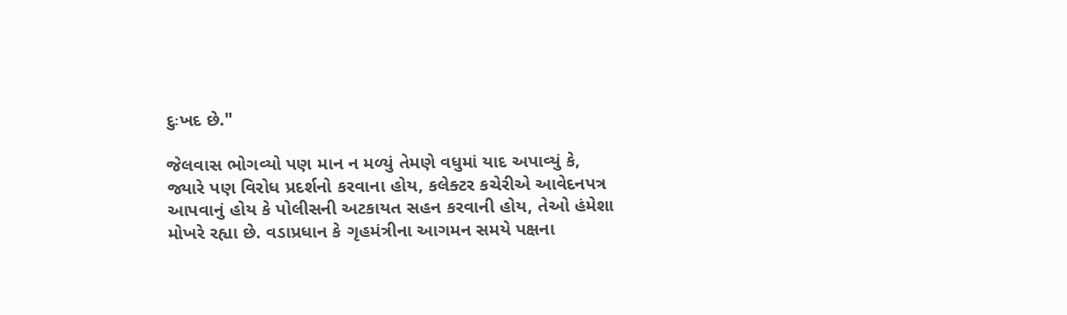દુઃખદ છે."

જેલવાસ ભોગવ્યો પણ માન ન મળ્યું તેમણે વધુમાં યાદ અપાવ્યું કે, જ્યારે પણ વિરોધ પ્રદર્શનો કરવાના હોય, કલેક્ટર કચેરીએ આવેદનપત્ર આપવાનું હોય કે પોલીસની અટકાયત સહન કરવાની હોય, તેઓ હંમેશા મોખરે રહ્યા છે. વડાપ્રધાન કે ગૃહમંત્રીના આગમન સમયે પક્ષના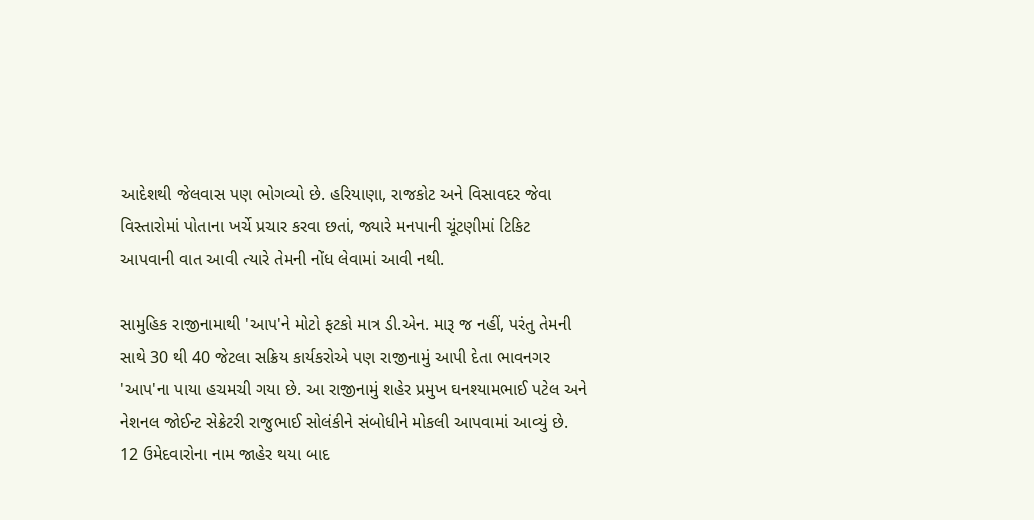આદેશથી જેલવાસ પણ ભોગવ્યો છે. હરિયાણા, રાજકોટ અને વિસાવદર જેવા વિસ્તારોમાં પોતાના ખર્ચે પ્રચાર કરવા છતાં, જ્યારે મનપાની ચૂંટણીમાં ટિકિટ આપવાની વાત આવી ત્યારે તેમની નોંધ લેવામાં આવી નથી.

સામુહિક રાજીનામાથી 'આપ'ને મોટો ફટકો માત્ર ડી.એન. મારૂ જ નહીં, પરંતુ તેમની સાથે 30 થી 40 જેટલા સક્રિય કાર્યકરોએ પણ રાજીનામું આપી દેતા ભાવનગર 'આપ'ના પાયા હચમચી ગયા છે. આ રાજીનામું શહેર પ્રમુખ ઘનશ્યામભાઈ પટેલ અને નેશનલ જોઈન્ટ સેક્રેટરી રાજુભાઈ સોલંકીને સંબોધીને મોકલી આપવામાં આવ્યું છે. 12 ઉમેદવારોના નામ જાહેર થયા બાદ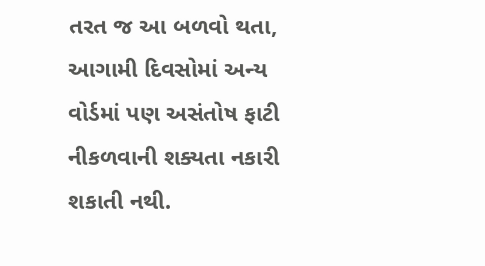તરત જ આ બળવો થતા, આગામી દિવસોમાં અન્ય વોર્ડમાં પણ અસંતોષ ફાટી નીકળવાની શક્યતા નકારી શકાતી નથી.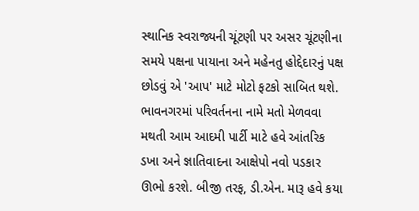સ્થાનિક સ્વરાજ્યની ચૂંટણી પર અસર ચૂંટણીના સમયે પક્ષના પાયાના અને મહેનતુ હોદ્દેદારનું પક્ષ છોડવું એ 'આપ' માટે મોટો ફટકો સાબિત થશે. ભાવનગરમાં પરિવર્તનના નામે મતો મેળવવા મથતી આમ આદમી પાર્ટી માટે હવે આંતરિક ડખા અને જ્ઞાતિવાદના આક્ષેપો નવો પડકાર ઊભો કરશે. બીજી તરફ, ડી.એન. મારૂ હવે કયા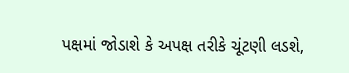પક્ષમાં જોડાશે કે અપક્ષ તરીકે ચૂંટણી લડશે,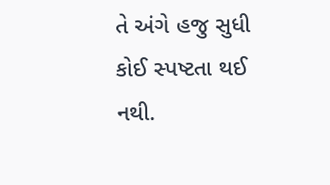તે અંગે હજુ સુધી કોઈ સ્પષ્ટતા થઈ નથી.